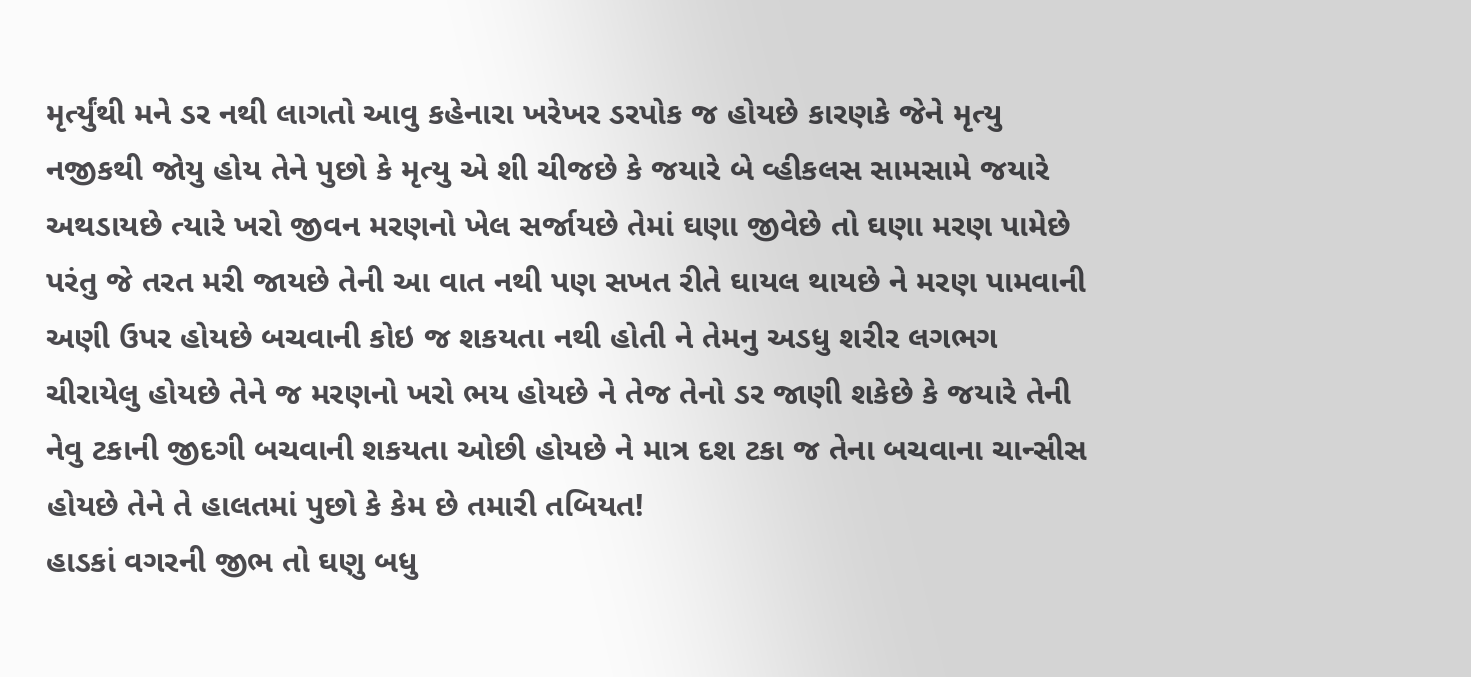મૃર્ત્યુંથી મને ડર નથી લાગતો આવુ કહેનારા ખરેખર ડરપોક જ હોયછે કારણકે જેને મૃત્યુ નજીકથી જોયુ હોય તેને પુછો કે મૃત્યુ એ શી ચીજછે કે જયારે બે વ્હીકલસ સામસામે જયારે અથડાયછે ત્યારે ખરો જીવન મરણનો ખેલ સર્જાયછે તેમાં ઘણા જીવેછે તો ઘણા મરણ પામેછે પરંતુ જે તરત મરી જાયછે તેની આ વાત નથી પણ સખત રીતે ઘાયલ થાયછે ને મરણ પામવાની અણી ઉપર હોયછે બચવાની કોઇ જ શકયતા નથી હોતી ને તેમનુ અડધુ શરીર લગભગ ચીરાયેલુ હોયછે તેને જ મરણનો ખરો ભય હોયછે ને તેજ તેનો ડર જાણી શકેછે કે જયારે તેની નેવુ ટકાની જીદગી બચવાની શકયતા ઓછી હોયછે ને માત્ર દશ ટકા જ તેના બચવાના ચાન્સીસ હોયછે તેને તે હાલતમાં પુછો કે કેમ છે તમારી તબિયત!
હાડકાં વગરની જીભ તો ઘણુ બધુ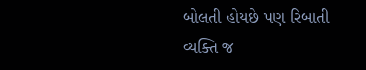બોલતી હોયછે પણ રિબાતી વ્યક્તિ જ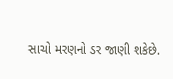સાચો મરણનો ડર જાણી શકેછે.